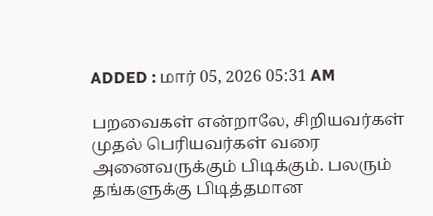ADDED : மார் 05, 2026 05:31 AM

பறவைகள் என்றாலே, சிறியவர்கள் முதல் பெரியவர்கள் வரை அனைவருக்கும் பிடிக்கும். பலரும் தங்களுக்கு பிடித்தமான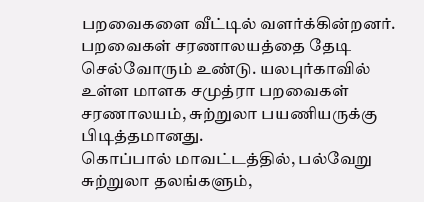பறவைகளை வீட்டில் வளர்க்கின்றனர். பறவைகள் சரணாலயத்தை தேடி செல்வோரும் உண்டு. யலபுர்காவில் உள்ள மாளக சமுத்ரா பறவைகள் சரணாலயம், சுற்றுலா பயணியருக்கு பிடித்தமானது.
கொப்பால் மாவட்டத்தில், பல்வேறு சுற்றுலா தலங்களும்,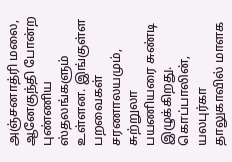அஞ்சனாத்ரி மலை, ஆனேகுந்தி போன்ற புண்ணிய ஸ்தலங்களும் உள்ளன. இங்குள்ள பறவைகள் சரணாலயமும், சுற்றுலா பயணியரை சுண்டி இழுக்கிறது. கொப்பாலின், யலபுர்கா தாலுகாவில் மாளக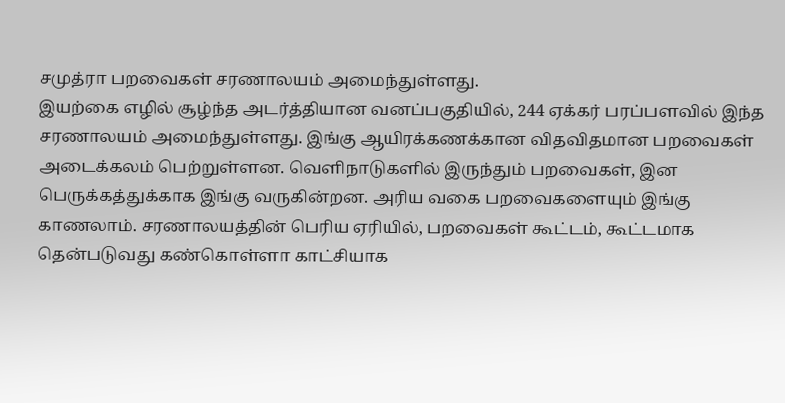சமுத்ரா பறவைகள் சரணாலயம் அமைந்துள்ளது.
இயற்கை எழில் சூழ்ந்த அடர்த்தியான வனப்பகுதியில், 244 ஏக்கர் பரப்பளவில் இந்த சரணாலயம் அமைந்துள்ளது. இங்கு ஆயிரக்கணக்கான விதவிதமான பறவைகள் அடைக்கலம் பெற்றுள்ளன. வெளிநாடுகளில் இருந்தும் பறவைகள், இன பெருக்கத்துக்காக இங்கு வருகின்றன. அரிய வகை பறவைகளையும் இங்கு காணலாம். சரணாலயத்தின் பெரிய ஏரியில், பறவைகள் கூட்டம், கூட்டமாக தென்படுவது கண்கொள்ளா காட்சியாக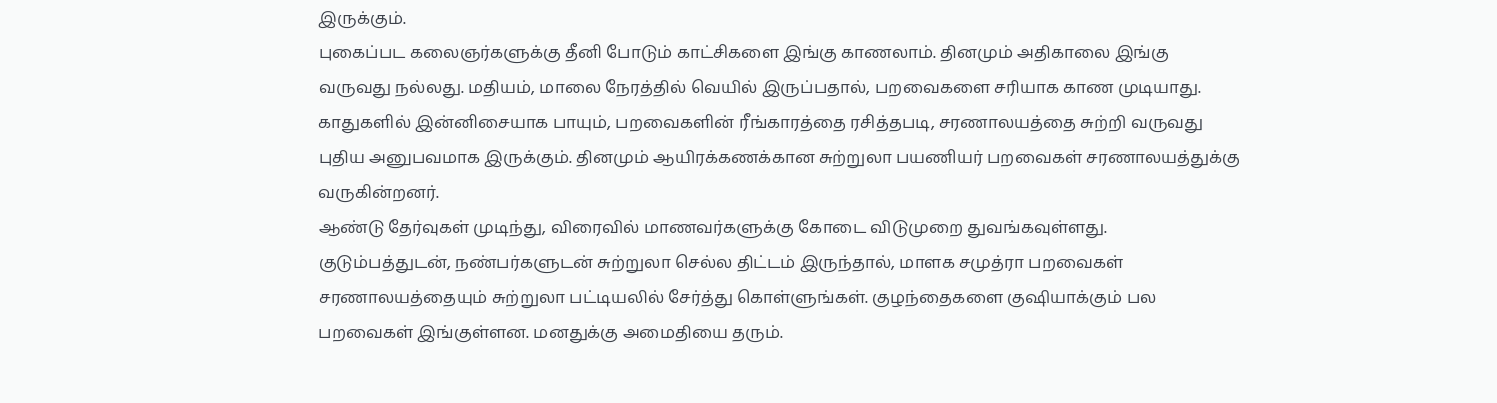இருக்கும்.
புகைப்பட கலைஞர்களுக்கு தீனி போடும் காட்சிகளை இங்கு காணலாம். தினமும் அதிகாலை இங்கு வருவது நல்லது. மதியம், மாலை நேரத்தில் வெயில் இருப்பதால், பறவைகளை சரியாக காண முடியாது.
காதுகளில் இன்னிசையாக பாயும், பறவைகளின் ரீங்காரத்தை ரசித்தபடி, சரணாலயத்தை சுற்றி வருவது புதிய அனுபவமாக இருக்கும். தினமும் ஆயிரக்கணக்கான சுற்றுலா பயணியர் பறவைகள் சரணாலயத்துக்கு வருகின்றனர்.
ஆண்டு தேர்வுகள் முடிந்து, விரைவில் மாணவர்களுக்கு கோடை விடுமுறை துவங்கவுள்ளது. குடும்பத்துடன், நண்பர்களுடன் சுற்றுலா செல்ல திட்டம் இருந்தால், மாளக சமுத்ரா பறவைகள் சரணாலயத்தையும் சுற்றுலா பட்டியலில் சேர்த்து கொள்ளுங்கள். குழந்தைகளை குஷியாக்கும் பல பறவைகள் இங்குள்ளன. மனதுக்கு அமைதியை தரும்.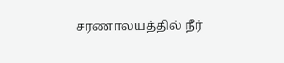சரணாலயத்தில் நீர்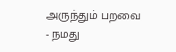அருந்தும் பறவை
- நமது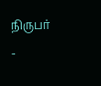நிருபர் -